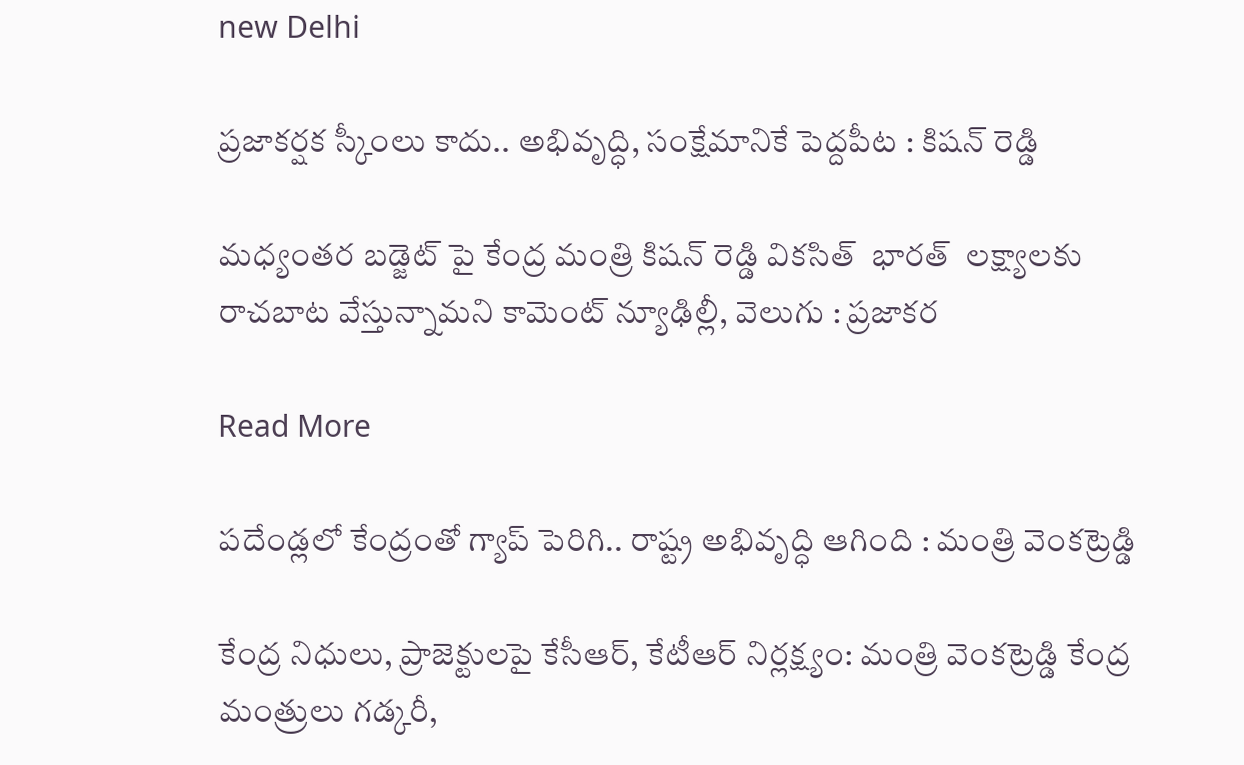new Delhi

ప్రజాకర్షక స్కీంలు కాదు.. అభివృద్ధి, సంక్షేమానికే పెద్దపీట : కిషన్ రెడ్డి

మధ్యంతర బడ్జెట్ పై కేంద్ర మంత్రి కిషన్ రెడ్డి వికసిత్  భారత్  లక్ష్యాలకు రాచబాట వేస్తున్నామని కామెంట్ న్యూఢిల్లీ, వెలుగు : ప్రజాకర

Read More

పదేండ్లలో కేంద్రంతో గ్యాప్ పెరిగి.. రాష్ట్ర అభివృద్ధి ఆగింది : మంత్రి వెంకట్రెడ్డి

కేంద్ర నిధులు, ప్రాజెక్టులపై కేసీఆర్, కేటీఆర్ నిర్లక్ష్యం: మంత్రి వెంకట్రెడ్డి కేంద్ర మంత్రులు గడ్కరీ,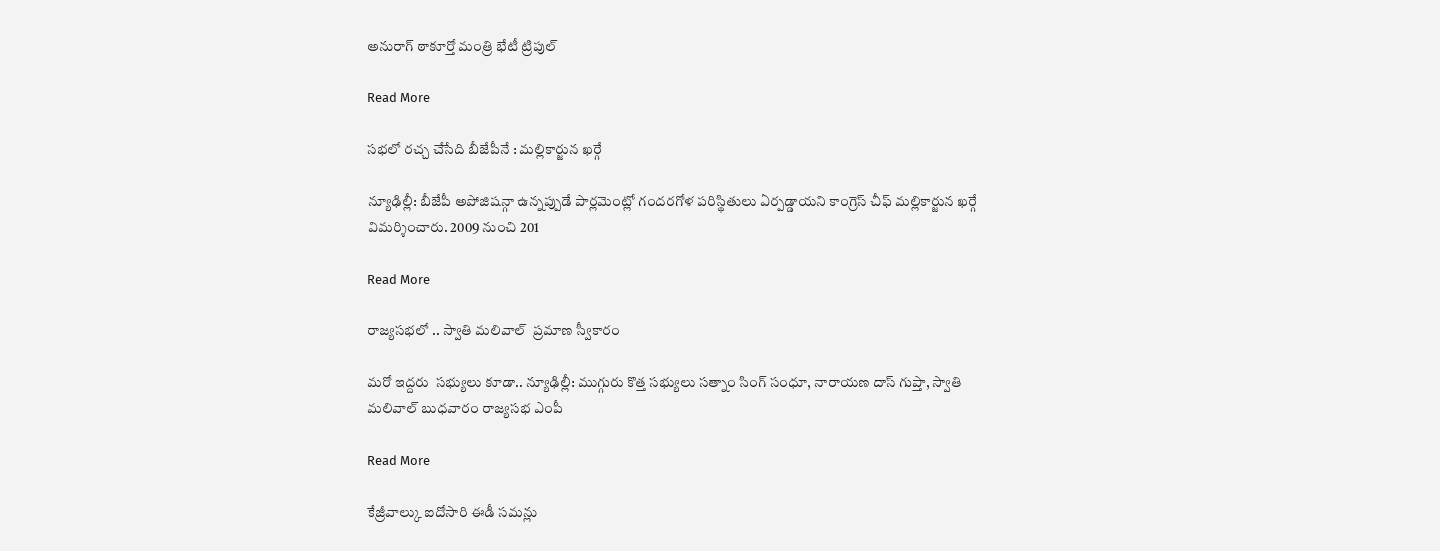అనురాగ్ ఠాకూర్తో మంత్రి భేటీ ట్రిపుల్

Read More

సభలో రచ్చ చేసేది బీజేపీనే : మల్లికార్జున ఖర్గే

న్యూఢిల్లీ: బీజేపీ అపోజిషన్గా ఉన్నప్పుడే పార్లమెంట్లో గందరగోళ పరిస్థితులు ఏర్పడ్డాయని కాంగ్రెస్ చీఫ్ మల్లికార్జున ఖర్గే విమర్శించారు. 2009 నుంచి 201

Read More

రాజ్యసభలో .. స్వాతి మలివాల్  ప్రమాణ స్వీకారం

మరో ఇద్దరు  సభ్యులు కూడా.. న్యూఢిల్లీ: ముగ్గురు కొత్త సభ్యులు సత్నాం సింగ్ సంధూ, నారాయణ దాస్ గుప్తా, స్వాతి మలివాల్ బుధవారం రాజ్యసభ ఎంపీ

Read More

కేజ్రీవాల్కు ఐదోసారి ఈడీ సమన్లు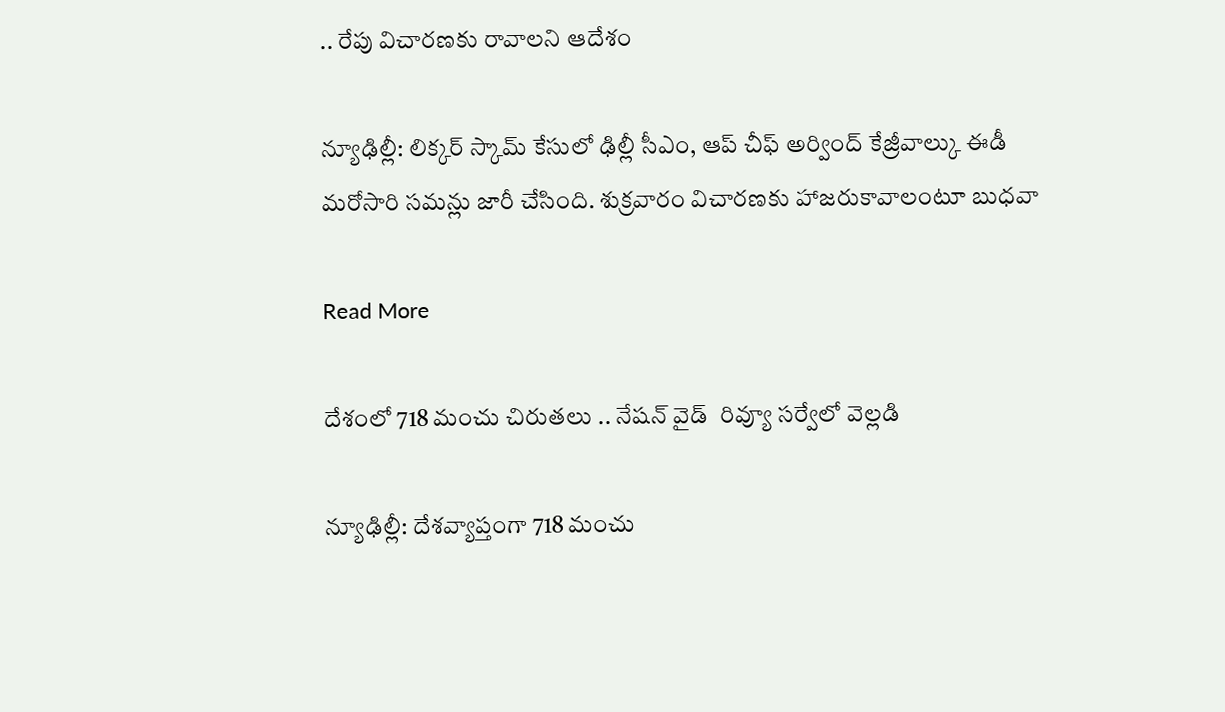.. రేపు విచారణకు రావాలని ఆదేశం

న్యూఢిల్లీ: లిక్కర్ స్కామ్ కేసులో ఢిల్లీ సీఎం, ఆప్ చీఫ్ అర్వింద్ కేజ్రీవాల్కు ఈడీ మరోసారి సమన్లు జారీ చేసింది. శుక్రవారం విచారణకు హాజరుకావాలంటూ బుధవా

Read More

దేశంలో 718 మంచు చిరుతలు .. నేషన్ వైడ్  రివ్యూ సర్వేలో వెల్లడి

న్యూఢిల్లీ: దేశవ్యాప్తంగా 718 మంచు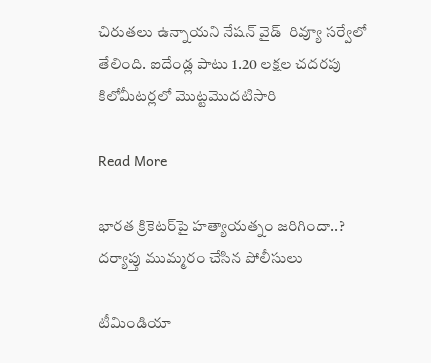చిరుతలు ఉన్నాయని నేషన్ వైడ్  రివ్యూ సర్వేలో తేలింది. ఐదేండ్ల పాటు 1.20 లక్షల చదరపు కిలోమీటర్లలో మొట్టమొదటిసారి

Read More

భారత క్రికెటర్‌పై హత్యాయత్నం జరిగిందా..? దర్యాప్తు ముమ్మరం చేసిన పోలీసులు

టీమిండియా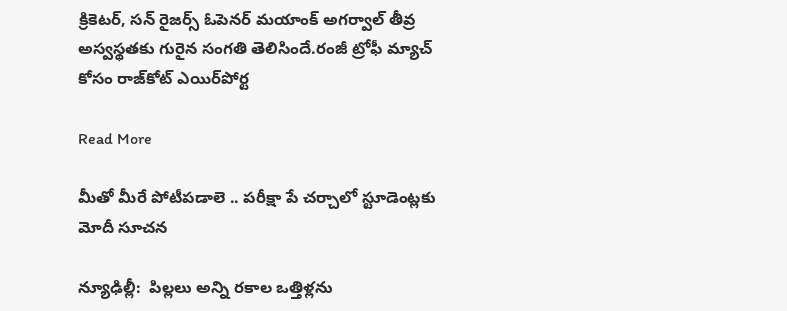క్రికెటర్, సన్ రైజర్స్ ఓపెనర్ మయాంక్ అగర్వాల్ తీవ్ర అస్వస్థతకు గురైన సంగతి తెలిసిందే.రంజీ ట్రోఫీ మ్యాచ్ కోసం రాజ్‌కోట్ ఎయిర్‌పోర్ట

Read More

మీతో మీరే పోటీపడాలె .. పరీక్షా పే చర్చాలో స్టూడెంట్లకు మోదీ సూచన

న్యూఢిల్లీ:  పిల్లలు అన్ని రకాల ఒత్తిళ్లను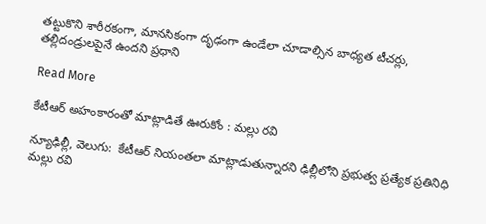తట్టుకొని శారీరకంగా, మానసికంగా దృఢంగా ఉండేలా చూడాల్సిన బాధ్యత టీచర్లు, తల్లిదండ్రులపైనే ఉందని ప్రధాని

Read More

కేటీఆర్ అహంకారంతో మాట్లాడితే ఊరుకోం : మల్లు రవి

న్యూఢిల్లీ, వెలుగు:  కేటీఆర్ నియంతలా మాట్లాడుతున్నారని ఢిల్లీలోని ప్రభుత్వ ప్రత్యేక ప్రతినిధి మల్లు రవి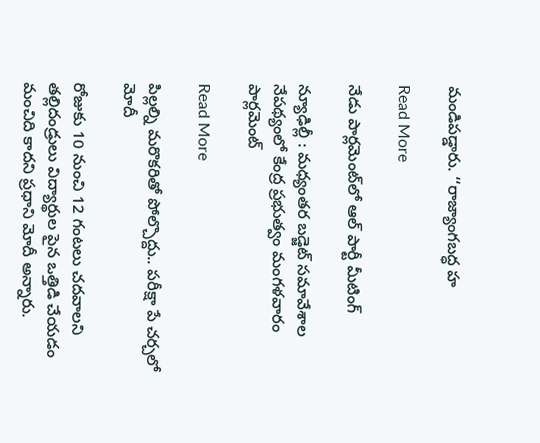మండిపడ్డారు. ‘‘రాజ్యాంగబద్ధ హ

Read More

నేడు పార్లమెంట్‌‌‌‌‌‌‌‌‌‌‌‌‌‌‌‌లో ఆల్ పార్టీ మీటింగ్

న్యూఢిల్లీ : మధ్యంతర బడ్జెట్ సమావేశాల నేపథ్యంలో కేంద్ర ప్రభుత్వం మంగళవారం పార్లమెంట్‌‌‌‌‌‌‌‌‌‌‌

Read More

పిల్లల్ని మరొకరితో పోల్చొద్దు.. పరీక్షా పే చర్చలో మోదీ

రోజుకు 10 నుంచి 12 గంటలు చదవాలని తల్లిదండ్రులు విద్యార్థుల పైన ఒత్తిడి చేయడం మంచిది కాదని ప్రధాని మోదీ అన్నారు.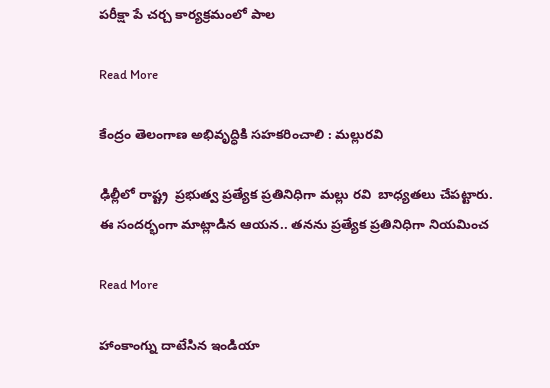పరీక్షా పే చర్చ కార్యక్రమంలో పాల

Read More

కేంద్రం తెలంగాణ అభివృద్ధికి సహకరించాలి : మల్లురవి

ఢిల్లీలో రాష్ట్ర  ప్రభుత్వ ప్రత్యేక ప్రతినిధిగా మల్లు రవి  బాధ్యతలు చేపట్టారు. ఈ సందర్భంగా మాట్లాడిన ఆయన.. తనను ప్రత్యేక ప్రతినిధిగా నియమించ

Read More

హాంకాంగ్ను దాటేసిన ఇండియా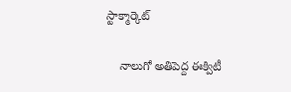స్టాక్మార్కెట్

    నాలుగో అతిపెద్ద ఈక్విటీ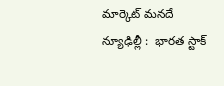మార్కెట్‌ మనదే న్యూఢిల్లీ :  భారత స్టాక్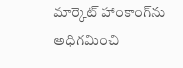మార్కెట్ హాంకాంగ్‌ను అధిగమించి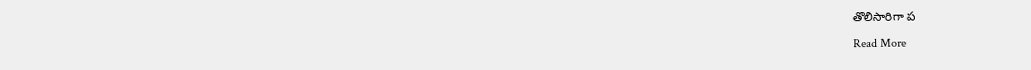తొలిసారిగా ప

Read More